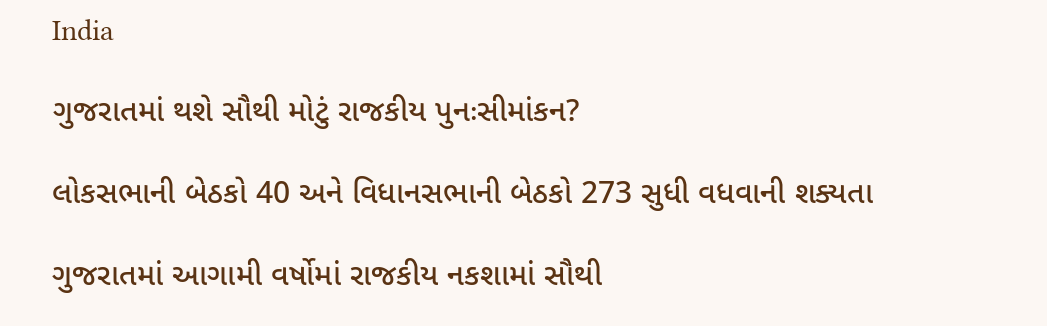India

ગુજરાતમાં થશે સૌથી મોટું રાજકીય પુનઃસીમાંકન?

લોકસભાની બેઠકો 40 અને વિધાનસભાની બેઠકો 273 સુધી વધવાની શક્યતા

ગુજરાતમાં આગામી વર્ષોમાં રાજકીય નકશામાં સૌથી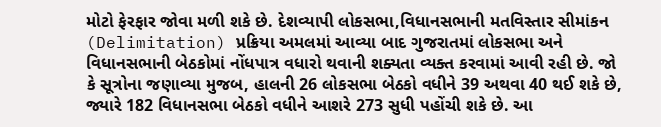મોટો ફેરફાર જોવા મળી શકે છે. દેશવ્યાપી લોકસભા,વિધાનસભાની મતવિસ્તાર સીમાંકન (Delimitation) પ્રક્રિયા અમલમાં આવ્યા બાદ ગુજરાતમાં લોકસભા અને વિધાનસભાની બેઠકોમાં નોંધપાત્ર વધારો થવાની શક્યતા વ્યક્ત કરવામાં આવી રહી છે. જો કે સૂત્રોના જણાવ્યા મુજબ, હાલની 26 લોકસભા બેઠકો વધીને 39 અથવા 40 થઈ શકે છે, જ્યારે 182 વિધાનસભા બેઠકો વધીને આશરે 273 સુધી પહોંચી શકે છે. આ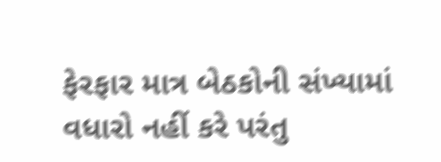ફેરફાર માત્ર બેઠકોની સંખ્યામાં વધારો નહીં કરે પરંતુ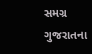સમગ્ર ગુજરાતના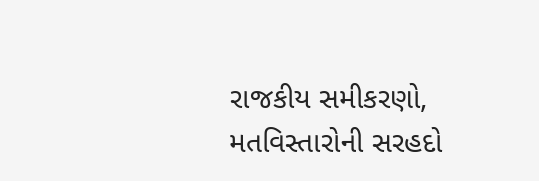રાજકીય સમીકરણો, મતવિસ્તારોની સરહદો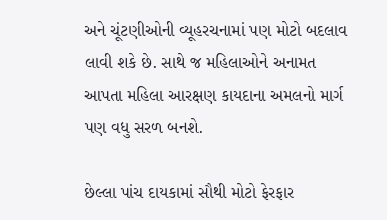અને ચૂંટણીઓની વ્યૂહરચનામાં પણ મોટો બદલાવ લાવી શકે છે. સાથે જ મહિલાઓને અનામત આપતા મહિલા આરક્ષણ કાયદાના અમલનો માર્ગ પણ વધુ સરળ બનશે.

છેલ્લા પાંચ દાયકામાં સૌથી મોટો ફેરફાર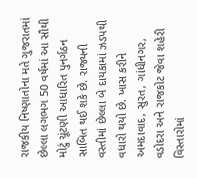રાજકીય નિષ્ણાતોના મતે ગુજરાતમાં છેલ્લા લગભગ 50 વર્ષમાં આ સૌથી મોટું ચૂંટણી આધારિત પુનર્ગઠન સાબિત થઈ શકે છે. રાજ્યની વસ્તીમાં છેલ્લા બે દાયકામાં ઝડપથી વધારો થયો છે. ખાસ કરીને અમદાવાદ, સુરત, ગાંધીનગર, વડોદરા અને રાજકોટ જેવા શહેરી વિસ્તારોમાં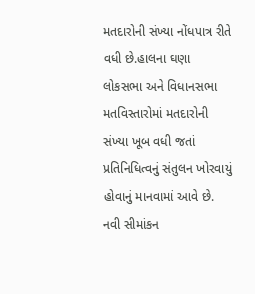મતદારોની સંખ્યા નોંધપાત્ર રીતે વધી છે.હાલના ઘણા લોકસભા અને વિધાનસભા મતવિસ્તારોમાં મતદારોની સંખ્યા ખૂબ વધી જતાં પ્રતિનિધિત્વનું સંતુલન ખોરવાયું હોવાનું માનવામાં આવે છે. નવી સીમાંકન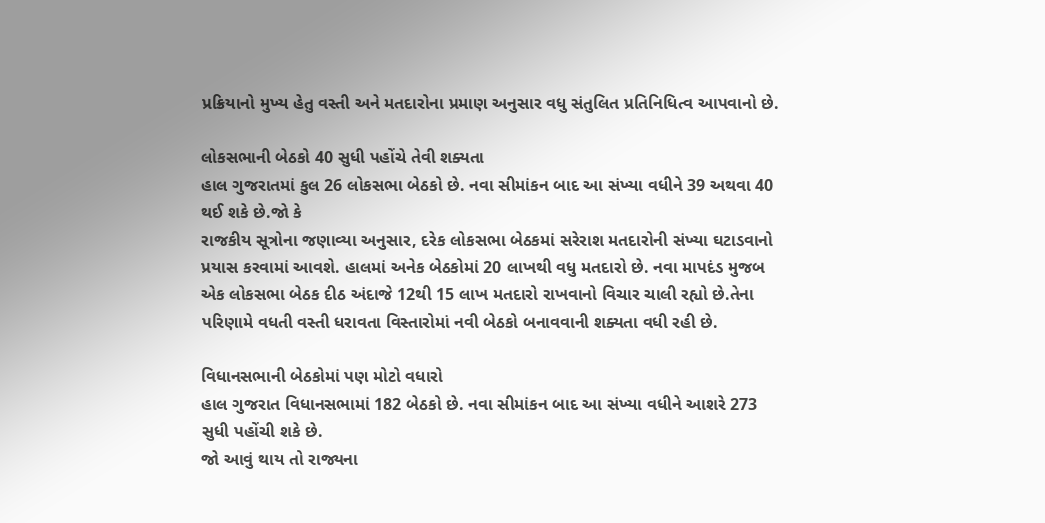પ્રક્રિયાનો મુખ્ય હેતુ વસ્તી અને મતદારોના પ્રમાણ અનુસાર વધુ સંતુલિત પ્રતિનિધિત્વ આપવાનો છે.

લોકસભાની બેઠકો 40 સુધી પહોંચે તેવી શક્યતા
હાલ ગુજરાતમાં કુલ 26 લોકસભા બેઠકો છે. નવા સીમાંકન બાદ આ સંખ્યા વધીને 39 અથવા 40 થઈ શકે છે.જો કે
રાજકીય સૂત્રોના જણાવ્યા અનુસાર, દરેક લોકસભા બેઠકમાં સરેરાશ મતદારોની સંખ્યા ઘટાડવાનો પ્રયાસ કરવામાં આવશે. હાલમાં અનેક બેઠકોમાં 20 લાખથી વધુ મતદારો છે. નવા માપદંડ મુજબ એક લોકસભા બેઠક દીઠ અંદાજે 12થી 15 લાખ મતદારો રાખવાનો વિચાર ચાલી રહ્યો છે.તેના પરિણામે વધતી વસ્તી ધરાવતા વિસ્તારોમાં નવી બેઠકો બનાવવાની શક્યતા વધી રહી છે.

વિધાનસભાની બેઠકોમાં પણ મોટો વધારો
હાલ ગુજરાત વિધાનસભામાં 182 બેઠકો છે. નવા સીમાંકન બાદ આ સંખ્યા વધીને આશરે 273 સુધી પહોંચી શકે છે.
જો આવું થાય તો રાજ્યના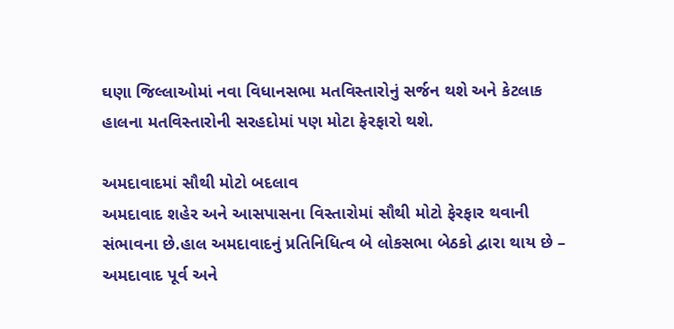ઘણા જિલ્લાઓમાં નવા વિધાનસભા મતવિસ્તારોનું સર્જન થશે અને કેટલાક હાલના મતવિસ્તારોની સરહદોમાં પણ મોટા ફેરફારો થશે.

અમદાવાદમાં સૌથી મોટો બદલાવ
અમદાવાદ શહેર અને આસપાસના વિસ્તારોમાં સૌથી મોટો ફેરફાર થવાની સંભાવના છે.હાલ અમદાવાદનું પ્રતિનિધિત્વ બે લોકસભા બેઠકો દ્વારા થાય છે – અમદાવાદ પૂર્વ અને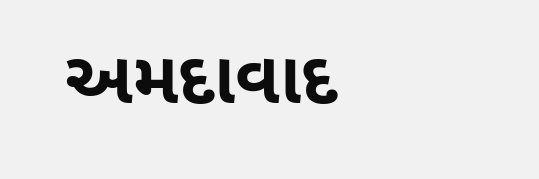અમદાવાદ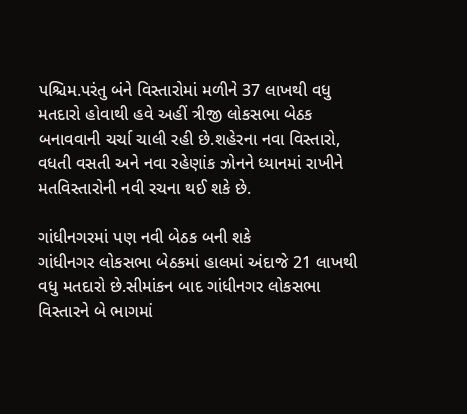પશ્ચિમ.પરંતુ બંને વિસ્તારોમાં મળીને 37 લાખથી વધુ મતદારો હોવાથી હવે અહીં ત્રીજી લોકસભા બેઠક બનાવવાની ચર્ચા ચાલી રહી છે.શહેરના નવા વિસ્તારો, વધતી વસતી અને નવા રહેણાંક ઝોનને ધ્યાનમાં રાખીને મતવિસ્તારોની નવી રચના થઈ શકે છે.

ગાંધીનગરમાં પણ નવી બેઠક બની શકે
ગાંધીનગર લોકસભા બેઠકમાં હાલમાં અંદાજે 21 લાખથી વધુ મતદારો છે.સીમાંકન બાદ ગાંધીનગર લોકસભા વિસ્તારને બે ભાગમાં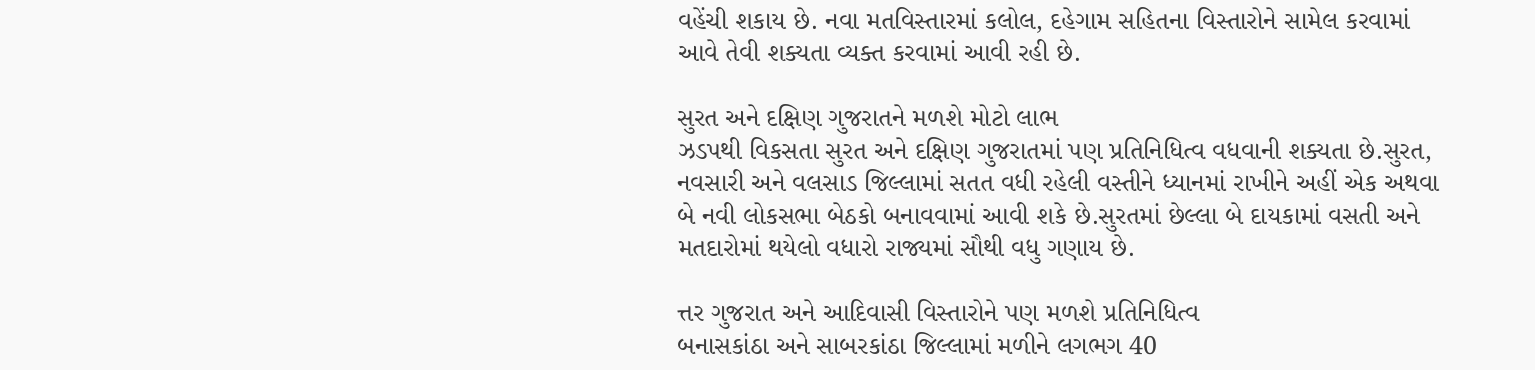વહેંચી શકાય છે. નવા મતવિસ્તારમાં કલોલ, દહેગામ સહિતના વિસ્તારોને સામેલ કરવામાં આવે તેવી શક્યતા વ્યક્ત કરવામાં આવી રહી છે.

સુરત અને દક્ષિણ ગુજરાતને મળશે મોટો લાભ
ઝડપથી વિકસતા સુરત અને દક્ષિણ ગુજરાતમાં પણ પ્રતિનિધિત્વ વધવાની શક્યતા છે.સુરત, નવસારી અને વલસાડ જિલ્લામાં સતત વધી રહેલી વસ્તીને ધ્યાનમાં રાખીને અહીં એક અથવા બે નવી લોકસભા બેઠકો બનાવવામાં આવી શકે છે.સુરતમાં છેલ્લા બે દાયકામાં વસતી અને મતદારોમાં થયેલો વધારો રાજ્યમાં સૌથી વધુ ગણાય છે.

ત્તર ગુજરાત અને આદિવાસી વિસ્તારોને પણ મળશે પ્રતિનિધિત્વ
બનાસકાંઠા અને સાબરકાંઠા જિલ્લામાં મળીને લગભગ 40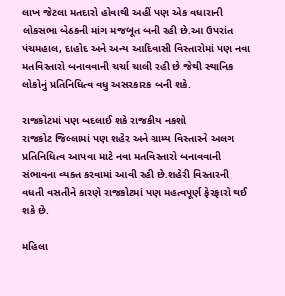લાખ જેટલા મતદારો હોવાથી અહીં પણ એક વધારાની લોકસભા બેઠકની માંગ મજબૂત બની રહી છે.આ ઉપરાંત પંચમહાલ, દાહોદ અને અન્ય આદિવાસી વિસ્તારોમાં પણ નવા મતવિસ્તારો બનાવવાની ચર્ચા ચાલી રહી છે જેથી સ્થાનિક લોકોનું પ્રતિનિધિત્વ વધુ અસરકારક બની શકે.

રાજકોટમાં પણ બદલાઈ શકે રાજકીય નકશો
રાજકોટ જિલ્લામાં પણ શહેર અને ગ્રામ્ય વિસ્તારને અલગ પ્રતિનિધિત્વ આપવા માટે નવા મતવિસ્તારો બનાવવાની સંભાવના વ્યક્ત કરવામાં આવી રહી છે.શહેરી વિસ્તારની વધતી વસતીને કારણે રાજકોટમાં પણ મહત્વપૂર્ણ ફેરફારો થઈ શકે છે.

મહિલા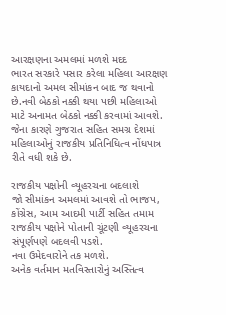આરક્ષણના અમલમાં મળશે મદદ
ભારત સરકારે પસાર કરેલા મહિલા આરક્ષણ કાયદાનો અમલ સીમાંકન બાદ જ થવાનો છે.નવી બેઠકો નક્કી થયા પછી મહિલાઓ માટે અનામત બેઠકો નક્કી કરવામાં આવશે. જેના કારણે ગુજરાત સહિત સમગ્ર દેશમાં મહિલાઓનું રાજકીય પ્રતિનિધિત્વ નોંધપાત્ર રીતે વધી શકે છે.

રાજકીય પક્ષોની વ્યૂહરચના બદલાશે
જો સીમાંકન અમલમાં આવશે તો ભાજપ, કોંગ્રેસ, આમ આદમી પાર્ટી સહિત તમામ રાજકીય પક્ષોને પોતાની ચૂંટણી વ્યૂહરચના સંપૂર્ણપણે બદલવી પડશે.
નવા ઉમેદવારોને તક મળશે.
અનેક વર્તમાન મતવિસ્તારોનું અસ્તિત્વ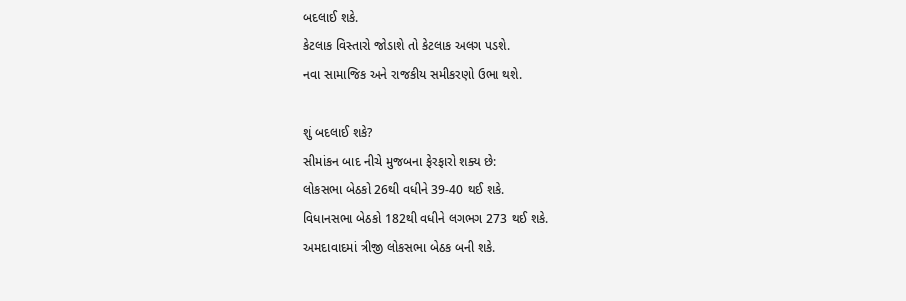બદલાઈ શકે.
કેટલાક વિસ્તારો જોડાશે તો કેટલાક અલગ પડશે.
નવા સામાજિક અને રાજકીય સમીકરણો ઉભા થશે.

શું બદલાઈ શકે?
સીમાંકન બાદ નીચે મુજબના ફેરફારો શક્ય છે:
લોકસભા બેઠકો 26થી વધીને 39-40 થઈ શકે.
વિધાનસભા બેઠકો 182થી વધીને લગભગ 273 થઈ શકે.
અમદાવાદમાં ત્રીજી લોકસભા બેઠક બની શકે.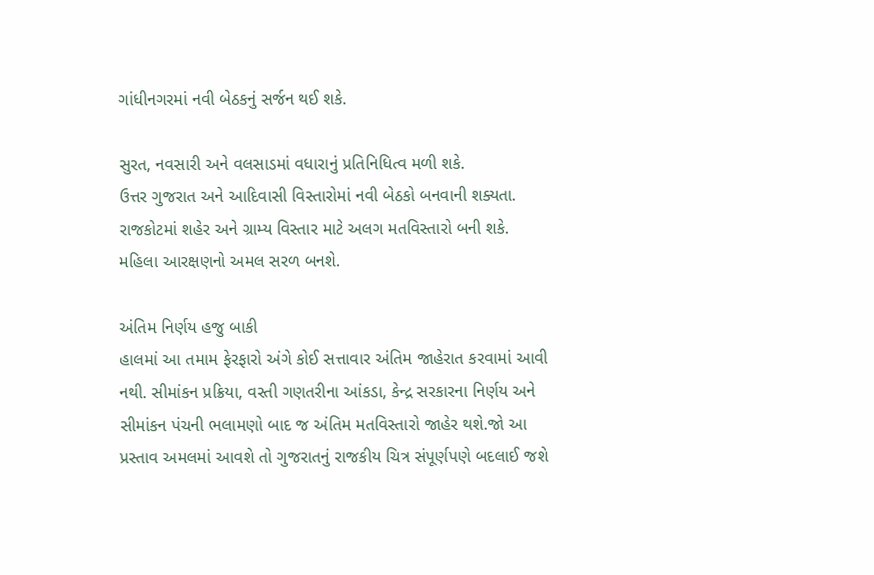ગાંધીનગરમાં નવી બેઠકનું સર્જન થઈ શકે.

સુરત, નવસારી અને વલસાડમાં વધારાનું પ્રતિનિધિત્વ મળી શકે.
ઉત્તર ગુજરાત અને આદિવાસી વિસ્તારોમાં નવી બેઠકો બનવાની શક્યતા.
રાજકોટમાં શહેર અને ગ્રામ્ય વિસ્તાર માટે અલગ મતવિસ્તારો બની શકે.
મહિલા આરક્ષણનો અમલ સરળ બનશે.

અંતિમ નિર્ણય હજુ બાકી
હાલમાં આ તમામ ફેરફારો અંગે કોઈ સત્તાવાર અંતિમ જાહેરાત કરવામાં આવી નથી. સીમાંકન પ્રક્રિયા, વસ્તી ગણતરીના આંકડા, કેન્દ્ર સરકારના નિર્ણય અને સીમાંકન પંચની ભલામણો બાદ જ અંતિમ મતવિસ્તારો જાહેર થશે.જો આ પ્રસ્તાવ અમલમાં આવશે તો ગુજરાતનું રાજકીય ચિત્ર સંપૂર્ણપણે બદલાઈ જશે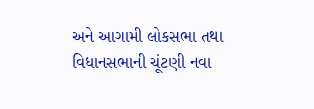અને આગામી લોકસભા તથા વિધાનસભાની ચૂંટણી નવા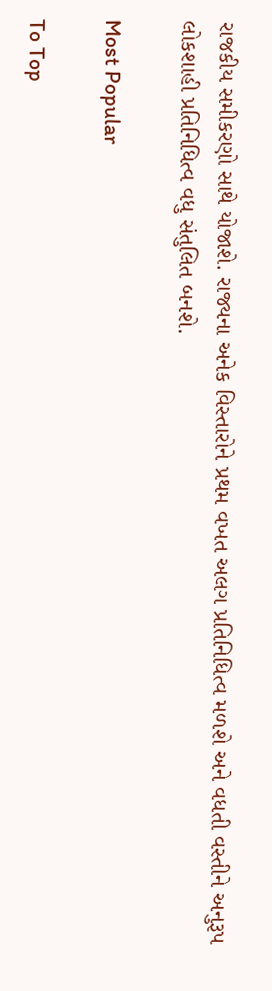રાજકીય સમીકરણો સાથે યોજાશે. રાજ્યના અનેક વિસ્તારોને પ્રથમ વખત અલગ પ્રતિનિધિત્વ મળશે અને વધતી વસ્તીને અનુરૂપ લોકશાહી પ્રતિનિધિત્વ વધુ સંતુલિત બનશે.

Most Popular

To Top